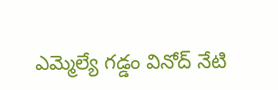ఎమ్మెల్యే గడ్డం వినోద్ నేటి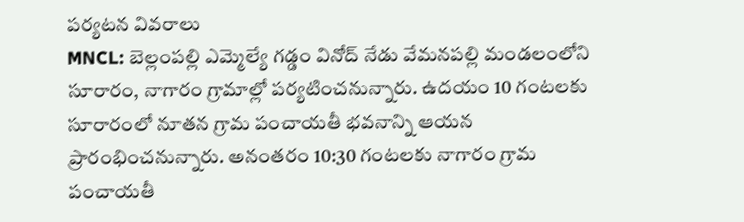పర్యటన వివరాలు
MNCL: బెల్లంపల్లి ఎమ్మెల్యే గడ్డం వినోద్ నేడు వేమనపల్లి మండలంలోని సూరారం, నాగారం గ్రామాల్లో పర్యటించనున్నారు. ఉదయం 10 గంటలకు సూరారంలో నూతన గ్రామ పంచాయతీ భవనాన్ని ఆయన ప్రారంభించనున్నారు. అనంతరం 10:30 గంటలకు నాగారం గ్రామ పంచాయతీ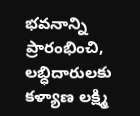భవనాన్ని ప్రారంభించి, లబ్ధిదారులకు కళ్యాణ లక్ష్మి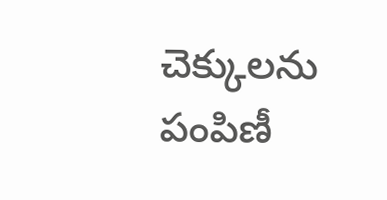చెక్కులను పంపిణీ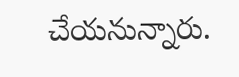చేయనున్నారు.